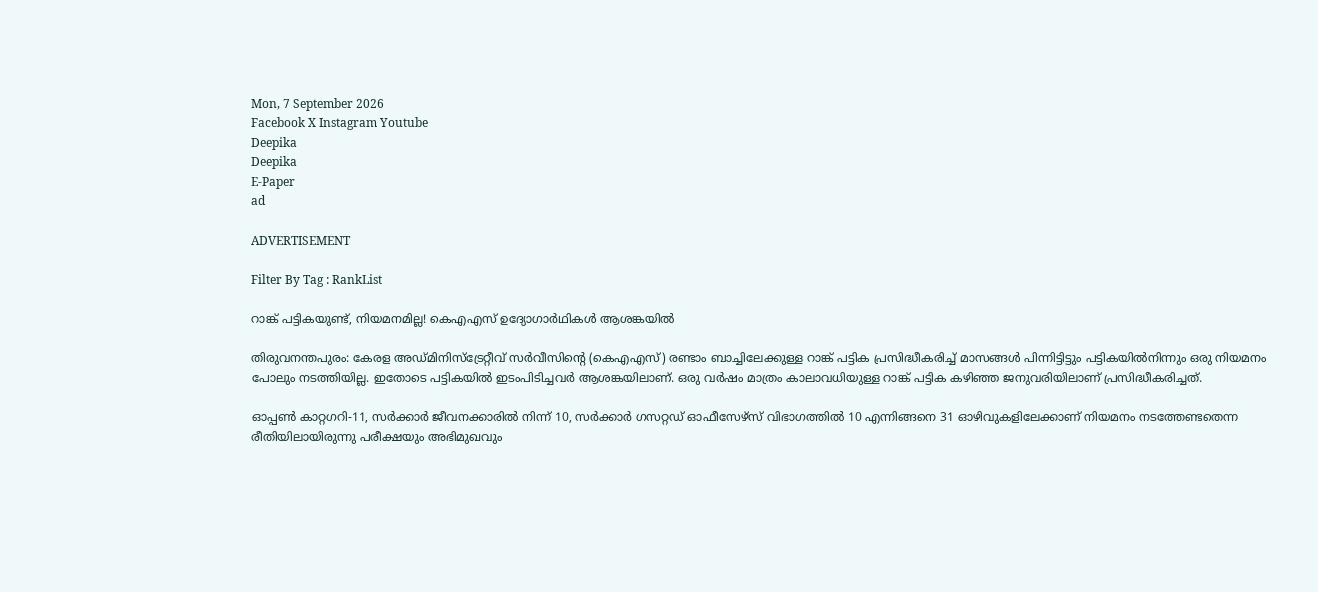Mon, 7 September 2026
Facebook X Instagram Youtube
Deepika
Deepika
E-Paper
ad

ADVERTISEMENT

Filter By Tag : RankList

റാങ്ക് പട്ടികയുണ്ട്, നിയമനമില്ല! കെഎഎസ് ഉദ്യോഗാർഥികൾ ആശങ്കയിൽ

തിരുവനന്തപുരം: കേരള അഡ്മിനിസ്ട്രേറ്റീവ് സർവീസിന്‍റെ (കെഎഎസ്) രണ്ടാം ബാച്ചിലേക്കുള്ള റാങ്ക് പട്ടിക പ്രസിദ്ധീകരിച്ച് മാസങ്ങൾ പിന്നിട്ടിട്ടും പട്ടികയിൽനിന്നും ഒരു നിയമനം പോലും നടത്തിയില്ല. ഇതോടെ പട്ടികയിൽ ഇടംപിടിച്ചവർ ആശങ്കയിലാണ്. ഒരു വർഷം മാത്രം കാലാവധിയുള്ള റാങ്ക് പട്ടിക കഴിഞ്ഞ ജനുവരിയിലാണ് പ്രസിദ്ധീകരിച്ചത്.

ഓപ്പണ്‍ കാറ്റഗറി-11, സർക്കാർ ജീവനക്കാരിൽ നിന്ന് 10, സർക്കാർ ഗസറ്റഡ് ഓഫീസേഴ്സ് വിഭാഗത്തിൽ 10 എന്നിങ്ങനെ 31 ഓഴിവുകളിലേക്കാണ് നിയമനം നടത്തേണ്ടതെന്ന രീതിയിലായിരുന്നു പരീക്ഷയും അഭിമുഖവും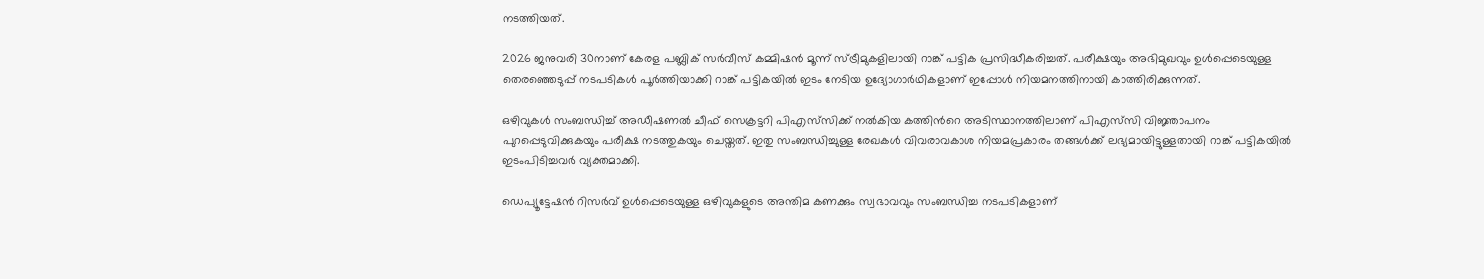നടത്തിയത്.

2026 ജനുവരി 30നാണ് കേരള പബ്ലിക് സർവീസ് കമ്മിഷൻ മൂന്ന് സ്ട്രീമുകളിലായി റാങ്ക് പട്ടിക പ്രസിദ്ധീകരിച്ചത്. പരീക്ഷയും അഭിമുഖവും ഉൾപ്പെടെയുള്ള തെരഞ്ഞെടുപ്പ് നടപടികൾ പൂർത്തിയാക്കി റാങ്ക് പട്ടികയിൽ ഇടം നേടിയ ഉദ്യോഗാർഥികളാണ് ഇപ്പോൾ നിയമനത്തിനായി കാത്തിരിക്കുന്നത്.

ഒഴിവുകൾ സംബന്ധിച്ച് അഡീഷണൽ ചീഫ് സെക്രട്ടറി പിഎസ്‌സിക്ക് നൽകിയ കത്തിന്‍റെ അടിസ്ഥാനത്തിലാണ് പിഎസ്‌സി വിജ്ഞാപനം പുറപ്പെടുവിക്കുകയും പരീക്ഷ നടത്തുകയും ചെയ്തത്. ഇതു സംബന്ധിച്ചുള്ള രേഖകൾ വിവരാവകാശ നിയമപ്രകാരം തങ്ങൾക്ക് ലഭ്യമായിട്ടുള്ളതായി റാങ്ക് പട്ടികയിൽ ഇടംപിടിച്ചവർ വ്യക്തമാക്കി.

ഡെപ്യൂട്ടേഷൻ റിസർവ് ഉൾപ്പെടെയുള്ള ഒഴിവുകളുടെ അന്തിമ കണക്കും സ്വഭാവവും സംബന്ധിച്ച നടപടികളാണ്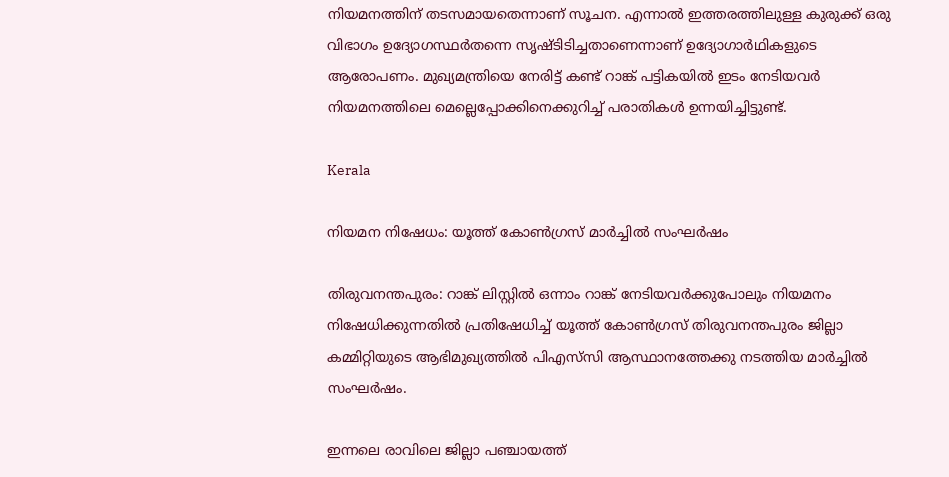നിയമനത്തിന് തടസമായതെന്നാണ് സൂചന. എന്നാൽ ഇത്തരത്തിലുള്ള കുരുക്ക് ഒരു വിഭാഗം ഉദ്യോഗസ്ഥർതന്നെ സൃഷ്ടിടിച്ചതാണെന്നാണ് ഉദ്യോഗാർഥികളുടെ ആരോപണം. മുഖ്യമന്ത്രിയെ നേരിട്ട് കണ്ട് റാങ്ക് പട്ടികയിൽ ഇടം നേടിയവർ നിയമനത്തിലെ മെല്ലെപ്പോക്കിനെക്കുറിച്ച് പരാതികൾ ഉന്നയിച്ചിട്ടുണ്ട്.

Kerala

നിയമന നിഷേധം: യൂത്ത് കോണ്‍ഗ്രസ് മാര്‍ച്ചില്‍ സംഘര്‍ഷം

തിരുവനന്തപുരം: റാങ്ക് ലിസ്റ്റില്‍ ഒന്നാം റാങ്ക് നേടിയവര്‍ക്കുപോലും നിയമനം നിഷേധിക്കുന്നതിൽ പ്രതിഷേധിച്ച് യൂത്ത് കോണ്‍ഗ്രസ് തിരുവനന്തപുരം ജില്ലാ കമ്മിറ്റിയുടെ ആഭിമുഖ്യത്തില്‍ പിഎസ്‌സി ആസ്ഥാനത്തേക്കു നടത്തിയ മാര്‍ച്ചില്‍ സംഘര്‍ഷം.

ഇന്നലെ രാവിലെ ജില്ലാ പഞ്ചായത്ത്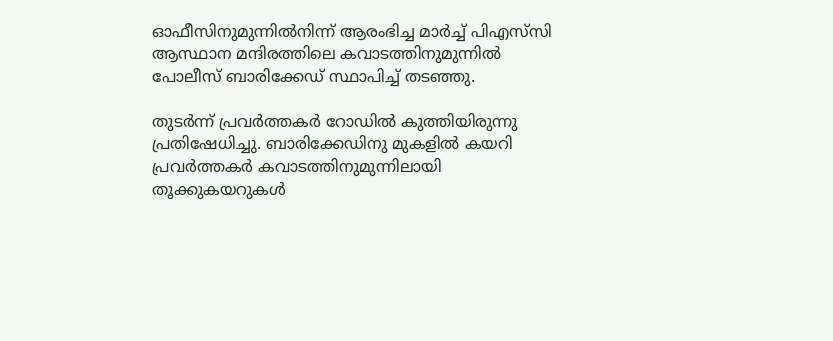ഓഫീസിനുമുന്നില്‍നിന്ന് ആരംഭിച്ച മാര്‍ച്ച് പിഎസ്‌സി ആസ്ഥാന മന്ദിരത്തിലെ കവാടത്തിനുമുന്നില്‍ പോലീസ് ബാരിക്കേഡ് സ്ഥാപിച്ച് തടഞ്ഞു.

തുടര്‍ന്ന് പ്രവര്‍ത്തകര്‍ റോഡില്‍ കുത്തിയിരുന്നു പ്രതിഷേധിച്ചു. ബാരിക്കേഡിനു മുകളില്‍ കയറി പ്രവര്‍ത്തകര്‍ കവാടത്തിനുമുന്നിലായി തൂക്കുകയറുകള്‍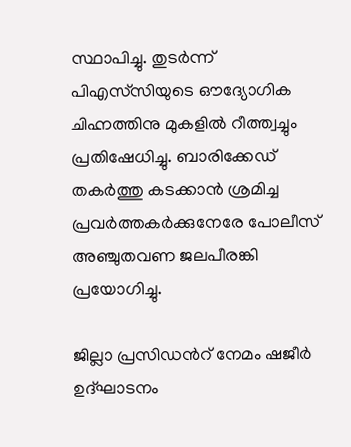സ്ഥാപിച്ചു. തുടർന്ന് പിഎസ്‌സിയുടെ ഔദ്യോഗിക ചിഹ്നത്തിനു മുകളില്‍ റീത്ത്വച്ചും പ്രതിഷേധിച്ചു. ബാരിക്കേഡ് തകര്‍ത്തു കടക്കാന്‍ ശ്രമിച്ച പ്രവര്‍ത്തകര്‍ക്കുനേരേ പോലീസ് അഞ്ചുതവണ ജലപീരങ്കി പ്രയോഗിച്ചു.

ജില്ലാ പ്രസിഡന്‍റ് നേമം ഷജീര്‍ ഉദ്ഘാടനം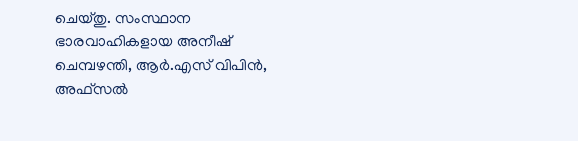ചെയ്തു. സംസ്ഥാന ഭാരവാഹികളായ അനീഷ് ചെമ്പഴന്തി, ആര്‍.എസ് വിപിന്‍, അഫ്‌സല്‍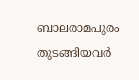ബാലരാമപുരം തുടങ്ങിയവർ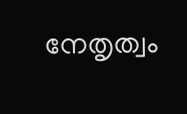നേതൃത്വം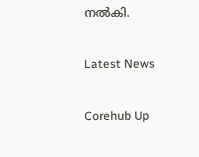നൽകി.

Latest News

Corehub Up